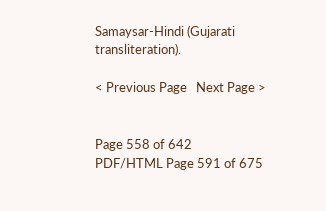Samaysar-Hindi (Gujarati transliteration).

< Previous Page   Next Page >


Page 558 of 642
PDF/HTML Page 591 of 675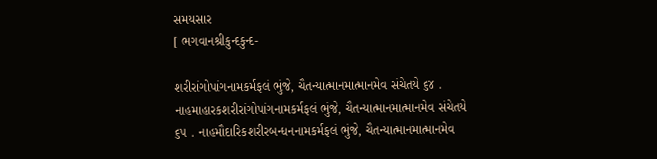સમયસાર
[ ભગવાનશ્રીકુન્દકુન્દ-

શરીરાંગોપાંગનામકર્મફલં ભુંજે, ચૈતન્યાત્માનમાત્માનમેવ સંચેતયે ૬૪ . નાહમાહારકશરીરાંગોપાંગનામકર્મફલં ભુંજે, ચૈતન્યાત્માનમાત્માનમેવ સંચેતયે ૬૫ . નાહમૌદારિકશરીરબન્ધનનામકર્મફલં ભુંજે, ચૈતન્યાત્માનમાત્માનમેવ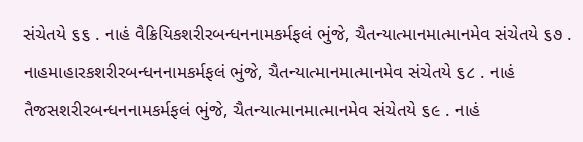સંચેતયે ૬૬ . નાહં વૈક્રિયિકશરીરબન્ધનનામકર્મફલં ભુંજે, ચૈતન્યાત્માનમાત્માનમેવ સંચેતયે ૬૭ . નાહમાહારકશરીરબન્ધનનામકર્મફલં ભુંજે, ચૈતન્યાત્માનમાત્માનમેવ સંચેતયે ૬૮ . નાહં તૈજસશરીરબન્ધનનામકર્મફલં ભુંજે, ચૈતન્યાત્માનમાત્માનમેવ સંચેતયે ૬૯ . નાહં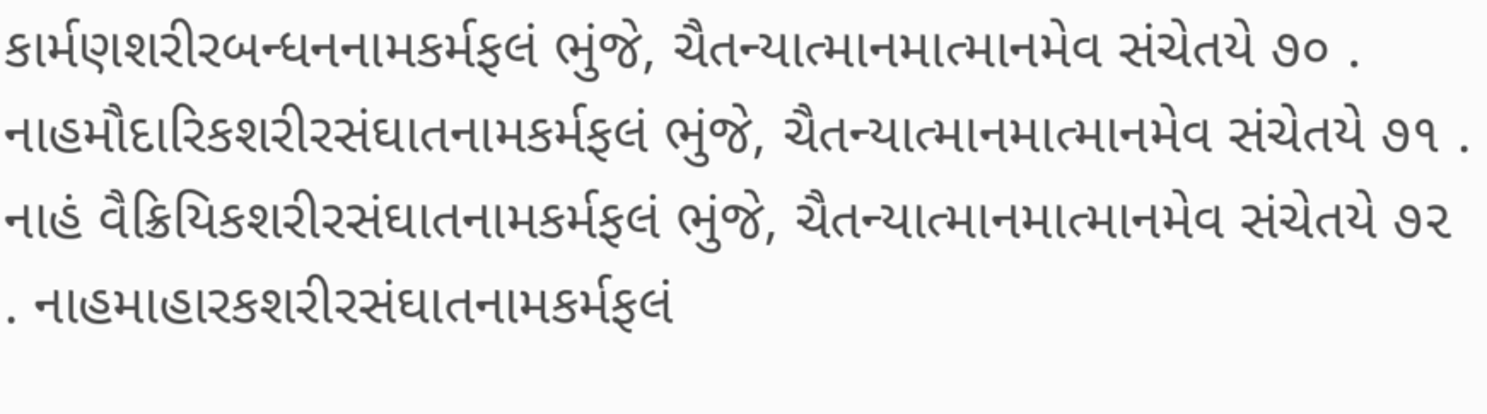કાર્મણશરીરબન્ધનનામકર્મફલં ભુંજે, ચૈતન્યાત્માનમાત્માનમેવ સંચેતયે ૭૦ . નાહમૌદારિકશરીરસંઘાતનામકર્મફલં ભુંજે, ચૈતન્યાત્માનમાત્માનમેવ સંચેતયે ૭૧ . નાહં વૈક્રિયિકશરીરસંઘાતનામકર્મફલં ભુંજે, ચૈતન્યાત્માનમાત્માનમેવ સંચેતયે ૭૨ . નાહમાહારકશરીરસંઘાતનામકર્મફલં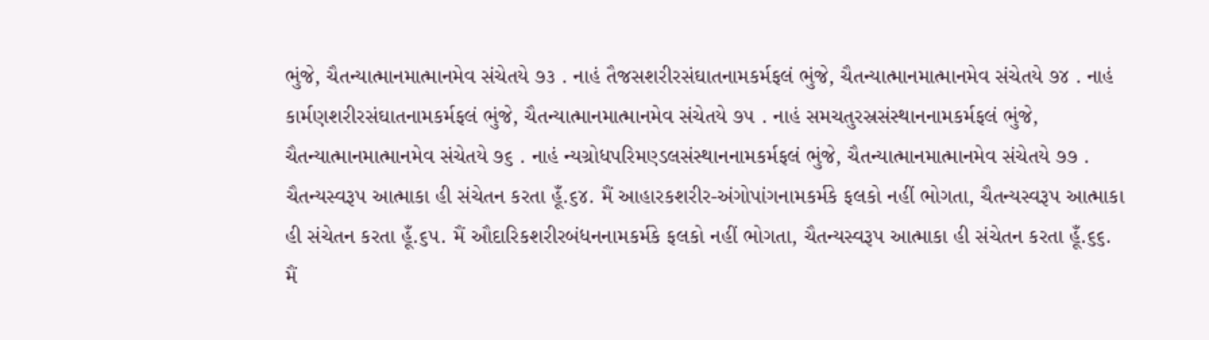ભુંજે, ચૈતન્યાત્માનમાત્માનમેવ સંચેતયે ૭૩ . નાહં તૈજસશરીરસંઘાતનામકર્મફલં ભુંજે, ચૈતન્યાત્માનમાત્માનમેવ સંચેતયે ૭૪ . નાહં કાર્મણશરીરસંઘાતનામકર્મફલં ભુંજે, ચૈતન્યાત્માનમાત્માનમેવ સંચેતયે ૭૫ . નાહં સમચતુરસ્રસંસ્થાનનામકર્મફલં ભુંજે, ચૈતન્યાત્માનમાત્માનમેવ સંચેતયે ૭૬ . નાહં ન્યગ્રોધપરિમણ્ડલસંસ્થાનનામકર્મફલં ભુંજે, ચૈતન્યાત્માનમાત્માનમેવ સંચેતયે ૭૭ . ચૈતન્યસ્વરૂપ આત્માકા હી સંચેતન કરતા હૂઁ.૬૪. મૈં આહારકશરીર-અંગોપાંગનામકર્મકે ફલકો નહીં ભોગતા, ચૈતન્યસ્વરૂપ આત્માકા હી સંચેતન કરતા હૂઁ.૬૫. મૈં ઔદારિકશરીરબંધનનામકર્મકે ફલકો નહીં ભોગતા, ચૈતન્યસ્વરૂપ આત્માકા હી સંચેતન કરતા હૂઁ.૬૬. મૈં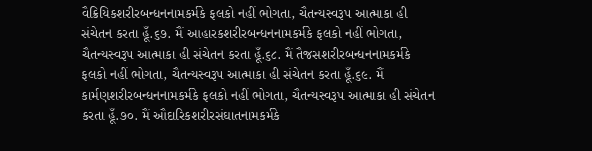વૈક્રિયિકશરીરબન્ધનનામકર્મકે ફલકો નહીં ભોગતા, ચૈતન્યસ્વરૂપ આત્માકા હી સંચેતન કરતા હૂઁ.૬૭. મૈં આહારકશરીરબન્ધનનામકર્મકે ફલકો નહીં ભોગતા, ચૈતન્યસ્વરૂપ આત્માકા હી સંચેતન કરતા હૂઁ.૬૮. મૈં તૈજસશરીરબન્ધનનામકર્મકે ફલકો નહીં ભોગતા, ચૈતન્યસ્વરૂપ આત્માકા હી સંચેતન કરતા હૂઁ.૬૯. મૈં કાર્મણશરીરબન્ધનનામકર્મકે ફલકો નહીં ભોગતા, ચૈતન્યસ્વરૂપ આત્માકા હી સંચેતન કરતા હૂઁ.૭૦. મૈં ઔદારિકશરીરસંઘાતનામકર્મકે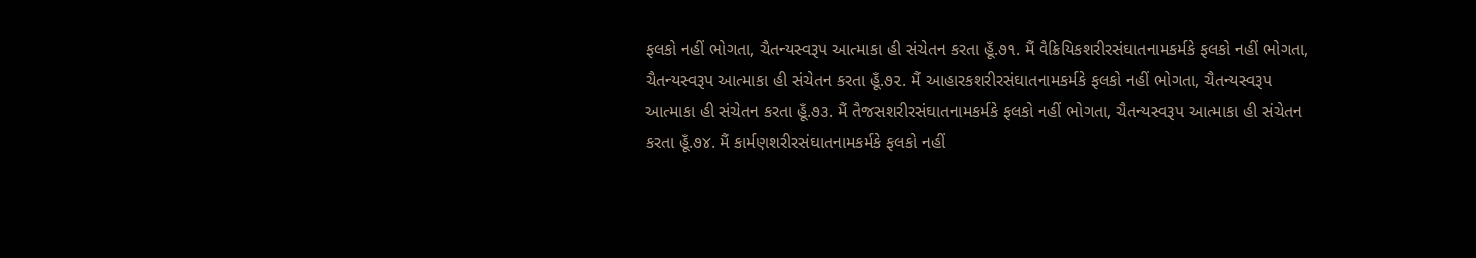ફલકો નહીં ભોગતા, ચૈતન્યસ્વરૂપ આત્માકા હી સંચેતન કરતા હૂઁ.૭૧. મૈં વૈક્રિયિકશરીરસંઘાતનામકર્મકે ફલકો નહીં ભોગતા, ચૈતન્યસ્વરૂપ આત્માકા હી સંચેતન કરતા હૂઁ.૭૨. મૈં આહારકશરીરસંઘાતનામકર્મકે ફલકો નહીં ભોગતા, ચૈતન્યસ્વરૂપ આત્માકા હી સંચેતન કરતા હૂઁ.૭૩. મૈં તૈજસશરીરસંઘાતનામકર્મકે ફલકો નહીં ભોગતા, ચૈતન્યસ્વરૂપ આત્માકા હી સંચેતન કરતા હૂઁ.૭૪. મૈં કાર્મણશરીરસંઘાતનામકર્મકે ફલકો નહીં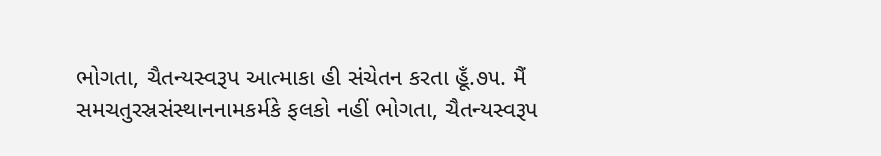ભોગતા, ચૈતન્યસ્વરૂપ આત્માકા હી સંચેતન કરતા હૂઁ.૭૫. મૈં સમચતુરસ્રસંસ્થાનનામકર્મકે ફલકો નહીં ભોગતા, ચૈતન્યસ્વરૂપ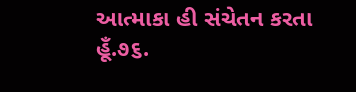આત્માકા હી સંચેતન કરતા હૂઁ.૭૬.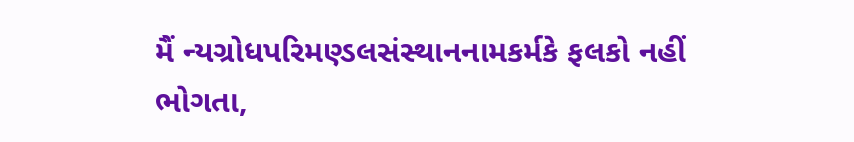મૈં ન્યગ્રોધપરિમણ્ડલસંસ્થાનનામકર્મકે ફલકો નહીં ભોગતા,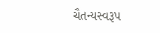ચૈતન્યસ્વરૂપ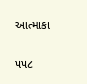આત્માકા

૫૫૮